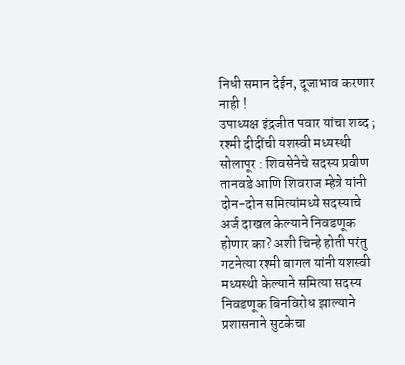निधी समान देईन, दूजाभाव करणार नाही !
उपाध्यक्ष इंद्रजीत पवार यांचा शब्द ; रश्मी दीदींची यशस्वी मध्यस्थी
सोलापूर : शिवसेनेचे सदस्य प्रवीण तानवडे आणि शिवराज म्हेत्रे यांनी दोन-दोन समित्यांमध्ये सदस्याचे अर्ज दाखल केल्याने निवडणूक होणार का? अशी चिन्हे होती परंतु गटनेत्या रश्मी बागल यांनी यशस्वी मध्यस्थी केल्याने समित्या सदस्य निवडणूक बिनविरोध झाल्याने प्रशासनाने सुटकेचा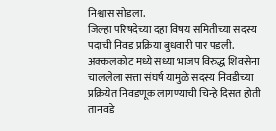निश्वास सोडला.
जिल्हा परिषदेच्या दहा विषय समितीच्या सदस्य पदाची निवड प्रक्रिया बुधवारी पार पडली. अक्कलकोट मध्ये सध्या भाजप विरुद्ध शिवसेना चाललेला सत्ता संघर्ष यामुळे सदस्य निवडीच्या प्रक्रियेत निवडणूक लागण्याची चिन्हे दिसत होती तानवडे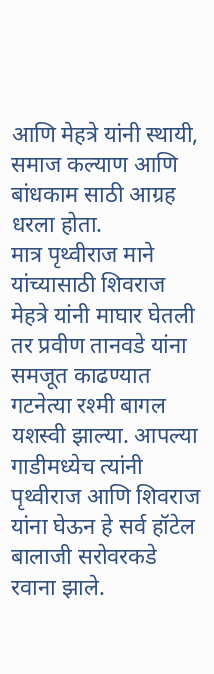आणि मेहत्रे यांनी स्थायी, समाज कल्याण आणि बांधकाम साठी आग्रह धरला होता.
मात्र पृथ्वीराज माने यांच्यासाठी शिवराज मेहत्रे यांनी माघार घेतली तर प्रवीण तानवडे यांना समजूत काढण्यात गटनेत्या रश्मी बागल यशस्वी झाल्या. आपल्या गाडीमध्येच त्यांनी पृथ्वीराज आणि शिवराज यांना घेऊन हे सर्व हॉटेल बालाजी सरोवरकडे रवाना झाले.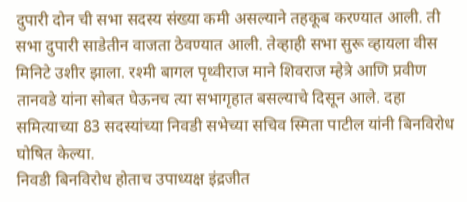दुपारी दोन ची सभा सदस्य संख्या कमी असल्याने तहकूब करण्यात आली. ती सभा दुपारी साडेतीन वाजता ठेवण्यात आली. तेव्हाही सभा सुरू व्हायला वीस मिनिटे उशीर झाला. रश्मी बागल पृथ्वीराज माने शिवराज म्हेत्रे आणि प्रवीण तानवडे यांना सोबत घेऊनच त्या सभागृहात बसल्याचे दिसून आले. दहा समित्याच्या 83 सदस्यांच्या निवडी सभेच्या सचिव स्मिता पाटील यांनी बिनविरोध घोषित केल्या.
निवडी बिनविरोध होताच उपाध्यक्ष इंद्रजीत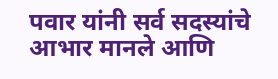पवार यांनी सर्व सदस्यांचे आभार मानले आणि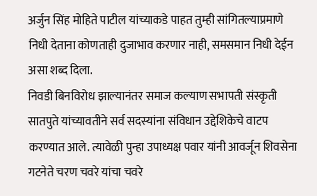अर्जुन सिंह मोहिते पाटील यांच्याकडे पाहत तुम्ही सांगितल्याप्रमाणे निधी देताना कोणताही दुजाभाव करणार नाही, समसमान निधी देईन असा शब्द दिला.
निवडी बिनविरोध झाल्यानंतर समाज कल्याण सभापती संस्कृती सातपुते यांच्यावतीने सर्व सदस्यांना संविधान उद्देशिकेचे वाटप करण्यात आले. त्यावेळी पुन्हा उपाध्यक्ष पवार यांनी आवर्जून शिवसेना गटनेते चरण चवरे यांचा चवरे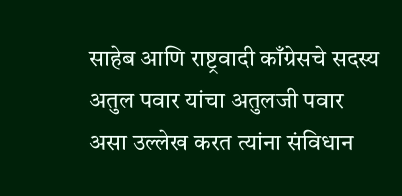साहेब आणि राष्ट्रवादी काँग्रेसचे सदस्य अतुल पवार यांचा अतुलजी पवार असा उल्लेख करत त्यांना संविधान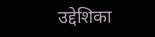उद्देशिका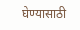घेण्यासाठी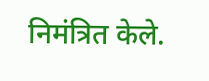निमंत्रित केले.